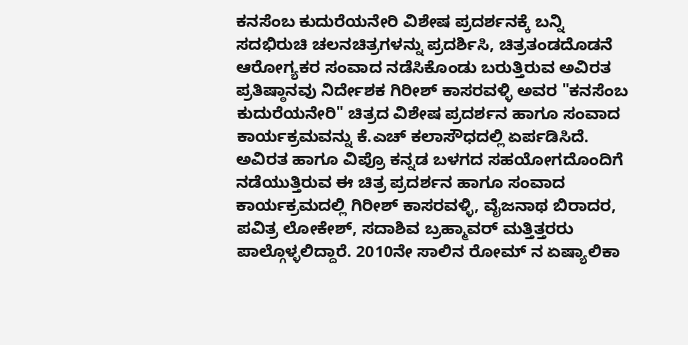ಕನಸೆಂಬ ಕುದುರೆಯನೇರಿ ವಿಶೇಷ ಪ್ರದರ್ಶನಕ್ಕೆ ಬನ್ನಿ
ಸದಭಿರುಚಿ ಚಲನಚಿತ್ರಗಳನ್ನು ಪ್ರದರ್ಶಿಸಿ, ಚಿತ್ರತಂಡದೊಡನೆ ಆರೋಗ್ಯಕರ ಸಂವಾದ ನಡೆಸಿಕೊಂಡು ಬರುತ್ತಿರುವ ಅವಿರತ ಪ್ರತಿಷ್ಠಾನವು ನಿರ್ದೇಶಕ ಗಿರೀಶ್ ಕಾಸರವಳ್ಳಿ ಅವರ "ಕನಸೆಂಬ ಕುದುರೆಯನೇರಿ" ಚಿತ್ರದ ವಿಶೇಷ ಪ್ರದರ್ಶನ ಹಾಗೂ ಸಂವಾದ ಕಾರ್ಯಕ್ರಮವನ್ನು ಕೆ.ಎಚ್ ಕಲಾಸೌಧದಲ್ಲಿ ಏರ್ಪಡಿಸಿದೆ.
ಅವಿರತ ಹಾಗೂ ವಿಪ್ರೊ ಕನ್ನಡ ಬಳಗದ ಸಹಯೋಗದೊಂದಿಗೆ ನಡೆಯುತ್ತಿರುವ ಈ ಚಿತ್ರ ಪ್ರದರ್ಶನ ಹಾಗೂ ಸಂವಾದ ಕಾರ್ಯಕ್ರಮದಲ್ಲಿ ಗಿರೀಶ್ ಕಾಸರವಳ್ಳಿ, ವೈಜನಾಥ ಬಿರಾದರ, ಪವಿತ್ರ ಲೋಕೇಶ್, ಸದಾಶಿವ ಬ್ರಹ್ಮಾವರ್ ಮತ್ತಿತ್ತರರು ಪಾಲ್ಗೊಳ್ಳಲಿದ್ದಾರೆ. 2010ನೇ ಸಾಲಿನ ರೋಮ್ ನ ಏಷ್ಯಾಲಿಕಾ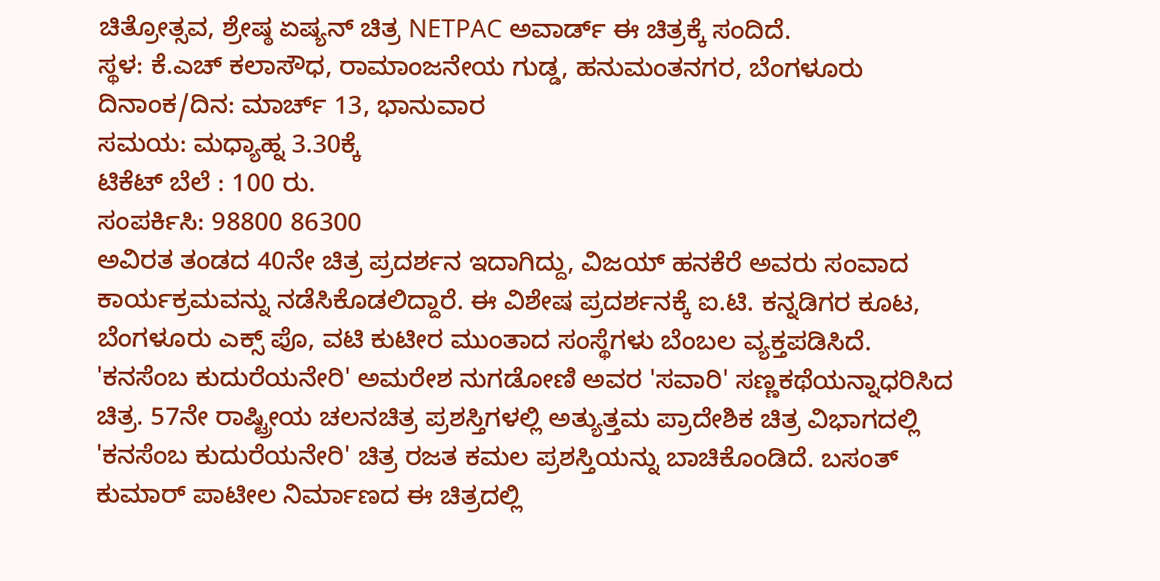ಚಿತ್ರೋತ್ಸವ, ಶ್ರೇಷ್ಠ ಏಷ್ಯನ್ ಚಿತ್ರ NETPAC ಅವಾರ್ಡ್ ಈ ಚಿತ್ರಕ್ಕೆ ಸಂದಿದೆ.
ಸ್ಥಳ: ಕೆ.ಎಚ್ ಕಲಾಸೌಧ, ರಾಮಾಂಜನೇಯ ಗುಡ್ಡ, ಹನುಮಂತನಗರ, ಬೆಂಗಳೂರು
ದಿನಾಂಕ/ದಿನ: ಮಾರ್ಚ್ 13, ಭಾನುವಾರ
ಸಮಯ: ಮಧ್ಯಾಹ್ನ 3.30ಕ್ಕೆ
ಟಿಕೆಟ್ ಬೆಲೆ : 100 ರು.
ಸಂಪರ್ಕಿಸಿ: 98800 86300
ಅವಿರತ ತಂಡದ 40ನೇ ಚಿತ್ರ ಪ್ರದರ್ಶನ ಇದಾಗಿದ್ದು, ವಿಜಯ್ ಹನಕೆರೆ ಅವರು ಸಂವಾದ ಕಾರ್ಯಕ್ರಮವನ್ನು ನಡೆಸಿಕೊಡಲಿದ್ದಾರೆ. ಈ ವಿಶೇಷ ಪ್ರದರ್ಶನಕ್ಕೆ ಐ.ಟಿ. ಕನ್ನಡಿಗರ ಕೂಟ, ಬೆಂಗಳೂರು ಎಕ್ಸ್ ಪೊ, ವಟಿ ಕುಟೀರ ಮುಂತಾದ ಸಂಸ್ಥೆಗಳು ಬೆಂಬಲ ವ್ಯಕ್ತಪಡಿಸಿದೆ.
'ಕನಸೆಂಬ ಕುದುರೆಯನೇರಿ' ಅಮರೇಶ ನುಗಡೋಣಿ ಅವರ 'ಸವಾರಿ' ಸಣ್ಣಕಥೆಯನ್ನಾಧರಿಸಿದ ಚಿತ್ರ. 57ನೇ ರಾಷ್ಟ್ರೀಯ ಚಲನಚಿತ್ರ ಪ್ರಶಸ್ತಿಗಳಲ್ಲಿ ಅತ್ಯುತ್ತಮ ಪ್ರಾದೇಶಿಕ ಚಿತ್ರ ವಿಭಾಗದಲ್ಲಿ 'ಕನಸೆಂಬ ಕುದುರೆಯನೇರಿ' ಚಿತ್ರ ರಜತ ಕಮಲ ಪ್ರಶಸ್ತಿಯನ್ನು ಬಾಚಿಕೊಂಡಿದೆ. ಬಸಂತ್ ಕುಮಾರ್ ಪಾಟೀಲ ನಿರ್ಮಾಣದ ಈ ಚಿತ್ರದಲ್ಲಿ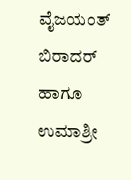ವೈಜಯಂತ್ ಬಿರಾದರ್ ಹಾಗೂ ಉಮಾಶ್ರೀ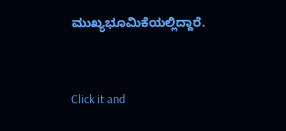ಮುಖ್ಯಭೂಮಿಕೆಯಲ್ಲಿದ್ದಾರೆ.


Click it and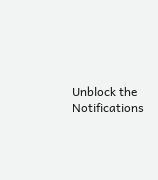Unblock the Notifications